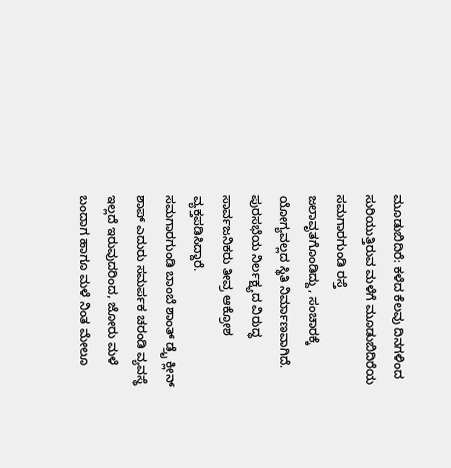ಮೂಡುಬಿದಿರೆ: ಕಳೆದ ಕೆಲವು ದಿನಗಳಿಂದ ಸುರಿಯುತ್ತಿರುವ ಮಳೆಗೆ ಮೂಡುಬಿದಿರೆಯ ಸಮಗಾರಗುಂಡಿ ರಸ್ತೆ ಜಲಾವೃತಗೊಂಡಿದ್ದು, ಸಂಚಾರಕ್ಕೆ ಯೋಗ್ಯವಲ್ಲದ ಸ್ಥಿತಿ ನಿರ್ಮಾಣವಾಗಿದೆ. ಪುರಸಭೆಯ ನಿರ್ಲಕ್ಷ್ಯದ ವಿರುದ್ಧ ಸಾರ್ವಜನಿಕರು ತೀವ್ರ ಆಕ್ರೋಶ ವ್ಯಕ್ತಪಡಿಸಿದ್ದಾರೆ.
ಸಮಗಾರಗುಂಡಿ ಬಾಂಬೆ ಶಾಂತ್ ಡ್ರೈ ಕ್ಲೀನ್ ಶಾಪ್ ಎದುರು ಸಮರ್ಪಕ ಚರಂಡಿ ವ್ಯವಸ್ಥೆ ಇಲ್ಲದೆ ಇರುವುದರಿಂದ, ಜೋರು ಮಳೆ ಬಂದಾಗ ಹಾಗೂ ಮಳೆ ನಿಂತ ಮೇಲೂ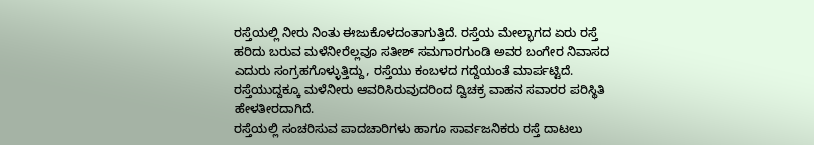ರಸ್ತೆಯಲ್ಲಿ ನೀರು ನಿಂತು ಈಜುಕೊಳದಂತಾಗುತ್ತಿದೆ. ರಸ್ತೆಯ ಮೇಲ್ಭಾಗದ ಏರು ರಸ್ತೆ ಹರಿದು ಬರುವ ಮಳೆನೀರೆಲ್ಲವೂ ಸತೀಶ್ ಸಮಗಾರಗುಂಡಿ ಅವರ ಬಂಗೇರ ನಿವಾಸದ ಎದುರು ಸಂಗ್ರಹಗೊಳ್ಳುತ್ತಿದ್ದು, ರಸ್ತೆಯು ಕಂಬಳದ ಗದ್ದೆಯಂತೆ ಮಾರ್ಪಟ್ಟಿದೆ.
ರಸ್ತೆಯುದ್ದಕ್ಕೂ ಮಳೆನೀರು ಆವರಿಸಿರುವುದರಿಂದ ದ್ವಿಚಕ್ರ ವಾಹನ ಸವಾರರ ಪರಿಸ್ಥಿತಿ ಹೇಳತೀರದಾಗಿದೆ.
ರಸ್ತೆಯಲ್ಲಿ ಸಂಚರಿಸುವ ಪಾದಚಾರಿಗಳು ಹಾಗೂ ಸಾರ್ವಜನಿಕರು ರಸ್ತೆ ದಾಟಲು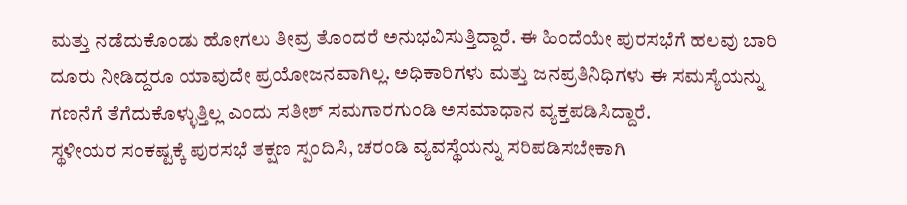ಮತ್ತು ನಡೆದುಕೊಂಡು ಹೋಗಲು ತೀವ್ರ ತೊಂದರೆ ಅನುಭವಿಸುತ್ತಿದ್ದಾರೆ. ಈ ಹಿಂದೆಯೇ ಪುರಸಭೆಗೆ ಹಲವು ಬಾರಿ ದೂರು ನೀಡಿದ್ದರೂ ಯಾವುದೇ ಪ್ರಯೋಜನವಾಗಿಲ್ಲ. ಅಧಿಕಾರಿಗಳು ಮತ್ತು ಜನಪ್ರತಿನಿಧಿಗಳು ಈ ಸಮಸ್ಯೆಯನ್ನು ಗಣನೆಗೆ ತೆಗೆದುಕೊಳ್ಳುತ್ತಿಲ್ಲ ಎಂದು ಸತೀಶ್ ಸಮಗಾರಗುಂಡಿ ಅಸಮಾಧಾನ ವ್ಯಕ್ತಪಡಿಸಿದ್ದಾರೆ.
ಸ್ಥಳೀಯರ ಸಂಕಷ್ಟಕ್ಕೆ ಪುರಸಭೆ ತಕ್ಷಣ ಸ್ಪಂದಿಸಿ, ಚರಂಡಿ ವ್ಯವಸ್ಥೆಯನ್ನು ಸರಿಪಡಿಸಬೇಕಾಗಿ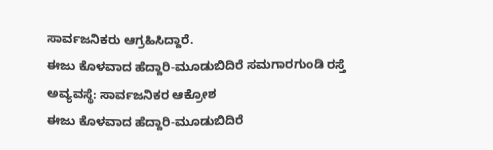ಸಾರ್ವಜನಿಕರು ಆಗ್ರಹಿಸಿದ್ದಾರೆ.
ಈಜು ಕೊಳವಾದ ಹೆದ್ದಾರಿ-ಮೂಡುಬಿದಿರೆ ಸಮಗಾರಗುಂಡಿ ರಸ್ತೆ ಅವ್ಯವಸ್ಥೆ: ಸಾರ್ವಜನಿಕರ ಆಕ್ರೋಶ
ಈಜು ಕೊಳವಾದ ಹೆದ್ದಾರಿ-ಮೂಡುಬಿದಿರೆ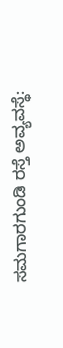ಸಮಗಾರಗುಂಡಿ ರಸ್ತೆ ಅವ್ಯವಸ್ಥೆ: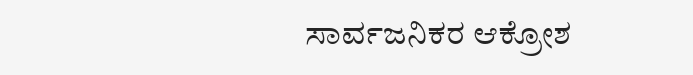ಸಾರ್ವಜನಿಕರ ಆಕ್ರೋಶ